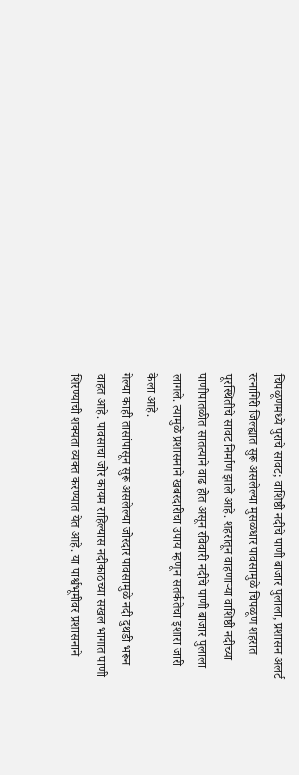चिपळूणमध्ये पुराचे सावट; वाशिष्ठी नदीचे पाणी बाजार पुलाला, प्रशासन अलर्ट
रत्नागिरी जिल्ह्यात सुरू असलेल्या मुसळधार पावसामुळे चिपळूण शहरात पूरस्थितीचे सावट निर्माण झाले आहे. शहरातून वाहणाऱ्या वाशिष्ठी नदीच्या पाणीपातळीत सातत्याने वाढ होत असून रविवारी नदीचे पाणी बाजार पुलाला लागले. त्यामुळे प्रशासनाने खबरदारीचा उपाय म्हणून सतर्कतेचा इशारा जारी केला आहे.
गेल्या काही तासांपासून सुरू असलेल्या जोरदार पावसामुळे नदी दुथडी भरून वाहत आहे. पावसाचा जोर कायम राहिल्यास नदीकाठच्या सखल भागात पाणी शिरण्याची शक्यता व्यक्त करण्यात येत आहे. या पार्श्वभूमीवर प्रशासनाने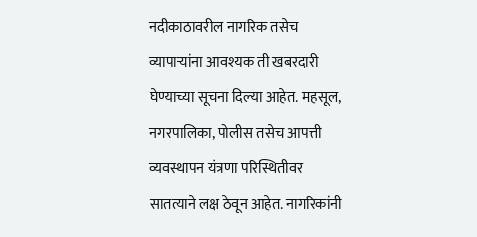नदीकाठावरील नागरिक तसेच व्यापाऱ्यांना आवश्यक ती खबरदारी घेण्याच्या सूचना दिल्या आहेत. महसूल, नगरपालिका, पोलीस तसेच आपत्ती व्यवस्थापन यंत्रणा परिस्थितीवर सातत्याने लक्ष ठेवून आहेत. नागरिकांनी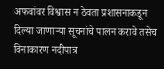अफवांवर विश्वास न ठेवता प्रशासनाकडून दिल्या जाणाऱ्या सूचनांचे पालन करावे तसेच विनाकारण नदीपात्र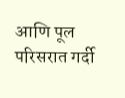आणि पूल परिसरात गर्दी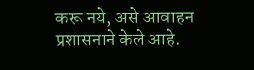करू नये, असे आवाहन प्रशासनाने केले आहे.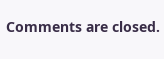Comments are closed.